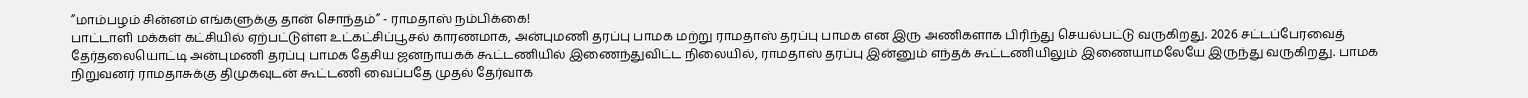”மாம்பழம் சின்னம் எங்களுக்கு தான் சொந்தம்” - ராமதாஸ் நம்பிக்கை!
பாட்டாளி மக்கள் கட்சியில் ஏற்பட்டுள்ள உட்கட்சிப்பூசல் காரணமாக, அன்புமணி தரப்பு பாமக மற்று ராமதாஸ் தரப்பு பாமக என இரு அணிகளாக பிரிந்து செயல்பட்டு வருகிறது. 2026 சட்டப்பேரவைத் தேர்தலையொட்டி அன்புமணி தரப்பு பாமக தேசிய ஜனநாயகக் கூட்டணியில் இணைந்துவிட்ட நிலையில், ராமதாஸ் தரப்பு இன்னும் எந்தக் கூட்டணியிலும் இணையாமலேயே இருந்து வருகிறது. பாமக நிறுவனர் ராமதாசுக்கு திமுகவுடன் கூட்டணி வைப்பதே முதல் தேர்வாக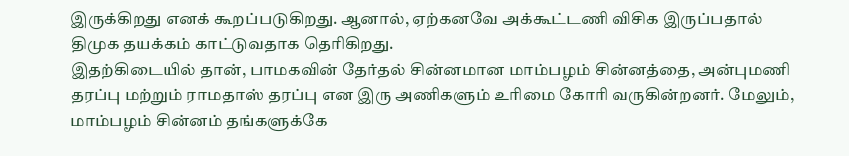இருக்கிறது எனக் கூறப்படுகிறது. ஆனால், ஏற்கனவே அக்கூட்டணி விசிக இருப்பதால் திமுக தயக்கம் காட்டுவதாக தெரிகிறது.
இதற்கிடையில் தான், பாமகவின் தேர்தல் சின்னமான மாம்பழம் சின்னத்தை, அன்புமணி தரப்பு மற்றும் ராமதாஸ் தரப்பு என இரு அணிகளும் உரிமை கோரி வருகின்றனர். மேலும், மாம்பழம் சின்னம் தங்களுக்கே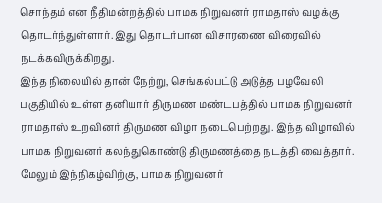சொந்தம் என நீதிமன்றத்தில் பாமக நிறுவனர் ராமதாஸ் வழக்கு தொடர்ந்துள்ளார். இது தொடர்பான விசாரணை விரைவில் நடக்கவிருக்கிறது.
இந்த நிலையில் தான் நேற்று, செங்கல்பட்டு அடுத்த பழவேலி பகுதியில் உள்ள தனியார் திருமண மண்டபத்தில் பாமக நிறுவனர் ராமதாஸ் உறவினர் திருமண விழா நடைபெற்றது. இந்த விழாவில் பாமக நிறுவனர் கலந்துகொண்டு திருமணத்தை நடத்தி வைத்தார். மேலும் இந்நிகழ்விற்கு, பாமக நிறுவனர்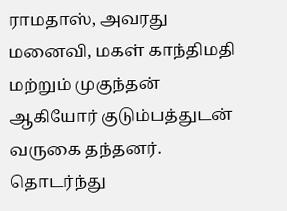ராமதாஸ், அவரது மனைவி, மகள் காந்திமதி மற்றும் முகுந்தன் ஆகியோர் குடும்பத்துடன் வருகை தந்தனர்.
தொடர்ந்து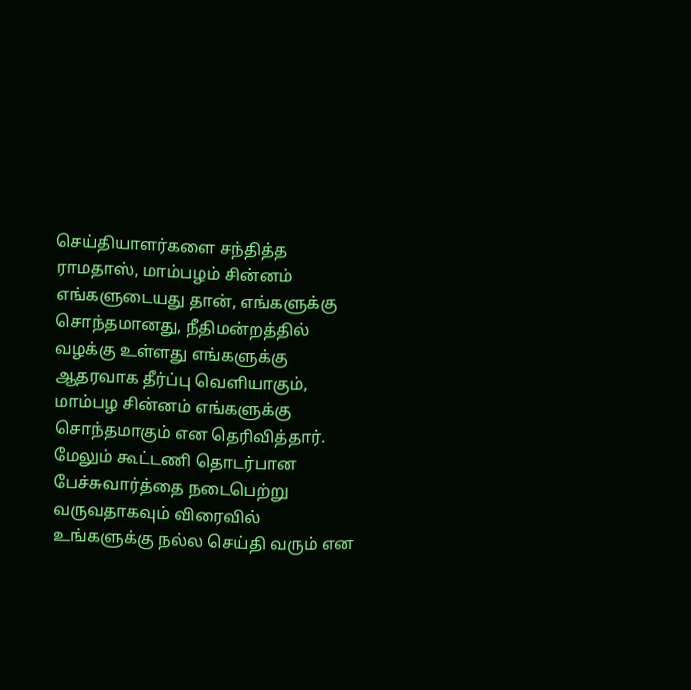செய்தியாளர்களை சந்தித்த ராமதாஸ், மாம்பழம் சின்னம் எங்களுடையது தான், எங்களுக்கு சொந்தமானது, நீதிமன்றத்தில் வழக்கு உள்ளது எங்களுக்கு ஆதரவாக தீர்ப்பு வெளியாகும், மாம்பழ சின்னம் எங்களுக்கு சொந்தமாகும் என தெரிவித்தார். மேலும் கூட்டணி தொடர்பான பேச்சுவார்த்தை நடைபெற்று வருவதாகவும் விரைவில் உங்களுக்கு நல்ல செய்தி வரும் என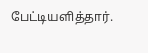பேட்டியளித்தார்.